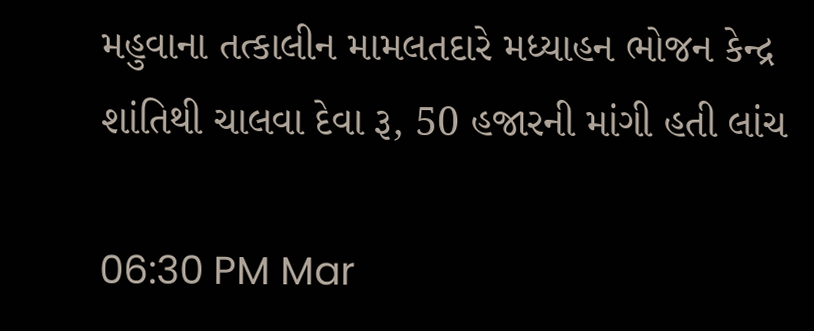મહુવાના તત્કાલીન મામલતદારે મધ્યાહન ભોજન કેન્દ્ર શાંતિથી ચાલવા દેવા રૂ, 50 હજારની માંગી હતી લાંચ

06:30 PM Mar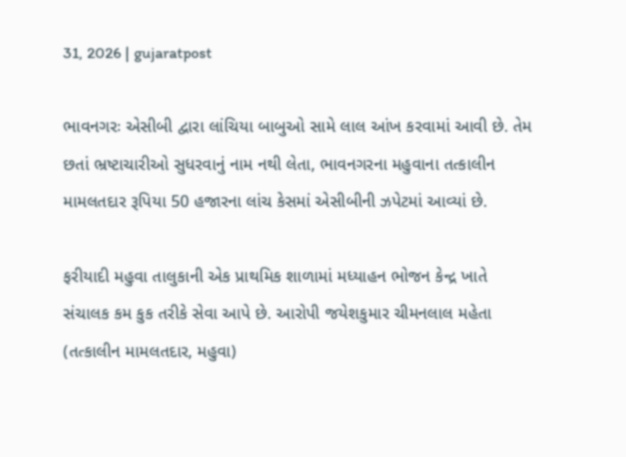31, 2026 | gujaratpost

ભાવનગરઃ એસીબી દ્વારા લાંચિયા બાબુઓ સામે લાલ આંખ કરવામાં આવી છે. તેમ છતાં ભ્રષ્ટાચારીઓ સુધરવાનું નામ નથી લેતા, ભાવનગરના મહુવાના તત્કાલીન મામલતદાર રૂપિયા 50 હજારના લાંચ કેસમાં એસીબીની ઝપેટમાં આવ્યાં છે.

ફરીયાદી મહુવા તાલુકાની એક પ્રાથમિક શાળામાં મધ્યાહન ભોજન કેન્દ્ર ખાતે સંચાલક કમ કુક તરીકે સેવા આપે છે. આરોપી જયેશકુમાર ચીમનલાલ મહેતા (તત્કાલીન મામલતદાર, મહુવા)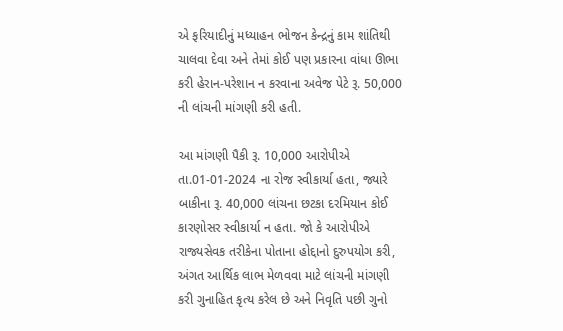એ ફરિયાદીનું મધ્યાહન ભોજન કેન્દ્રનું કામ શાંતિથી ચાલવા દેવા અને તેમાં કોઈ પણ પ્રકારના વાંધા ઊભા કરી હેરાન-પરેશાન ન કરવાના અવેજ પેટે રૂ. 50,000 ની લાંચની માંગણી કરી હતી.

આ માંગણી પૈકી રૂ. 10,000 આરોપીએ તા.01-01-2024 ના રોજ સ્વીકાર્યા હતા, જ્યારે બાકીના રૂ. 40,000 લાંચના છટકા દરમિયાન કોઈ કારણોસર સ્વીકાર્યા ન હતા. જો કે આરોપીએ રાજ્યસેવક તરીકેના પોતાના હોદ્દાનો દુરુપયોગ કરી, અંગત આર્થિક લાભ મેળવવા માટે લાંચની માંગણી કરી ગુનાહિત કૃત્ય કરેલ છે અને નિવૃતિ પછી ગુનો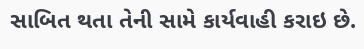સાબિત થતા તેની સામે કાર્યવાહી કરાઇ છે.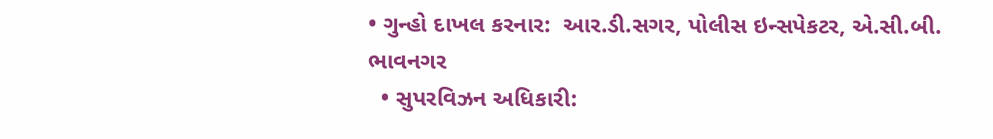• ગુન્હો દાખલ કરનાર:  આર.ડી.સગર, પોલીસ ઇન્સપેકટર, એ.સી.બી. ભાવનગર
  • સુપરવિઝન અધિકારી: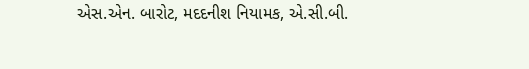એસ.એન. બારોટ, મદદનીશ નિયામક, એ.સી.બી.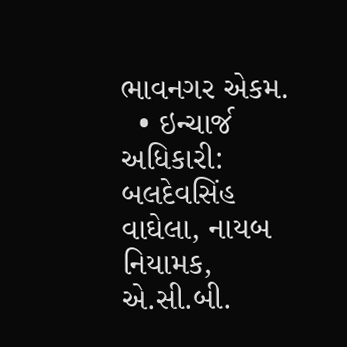ભાવનગર એકમ.
  • ઇન્ચાર્જ અધિકારી: બલદેવસિંહ વાઘેલા, નાયબ નિયામક, એ.સી.બી.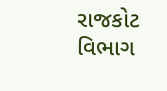રાજકોટ વિભાગ